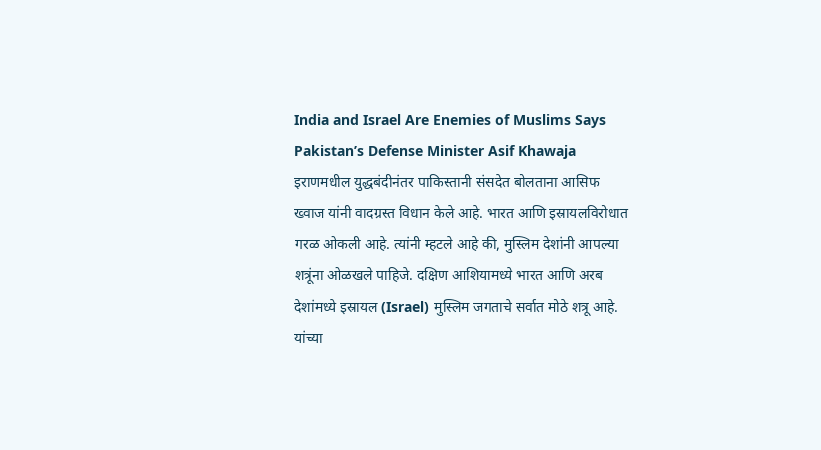India and Israel Are Enemies of Muslims Says Pakistan’s Defense Minister Asif Khawaja
इराणमधील युद्धबंदीनंतर पाकिस्तानी संसदेत बोलताना आसिफ ख्वाज यांनी वादग्रस्त विधान केले आहे. भारत आणि इस्रायलविरोधात गरळ ओकली आहे. त्यांनी म्हटले आहे की, मुस्लिम देशांनी आपल्या शत्रूंना ओळखले पाहिजे. दक्षिण आशियामध्ये भारत आणि अरब देशांमध्ये इस्रायल (Israel) मुस्लिम जगताचे सर्वात मोठे शत्रू आहे. यांच्या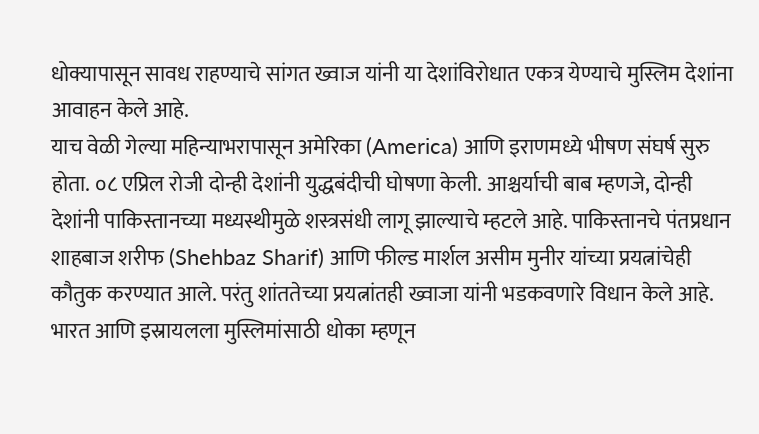धोक्यापासून सावध राहण्याचे सांगत ख्वाज यांनी या देशांविरोधात एकत्र येण्याचे मुस्लिम देशांना आवाहन केले आहे.
याच वेळी गेल्या महिन्याभरापासून अमेरिका (America) आणि इराणमध्ये भीषण संघर्ष सुरु होता. ०८ एप्रिल रोजी दोन्ही देशांनी युद्धबंदीची घोषणा केली. आश्चर्याची बाब म्हणजे, दोन्ही देशांनी पाकिस्तानच्या मध्यस्थीमुळे शस्त्रसंधी लागू झाल्याचे म्हटले आहे. पाकिस्तानचे पंतप्रधान शाहबाज शरीफ (Shehbaz Sharif) आणि फील्ड मार्शल असीम मुनीर यांच्या प्रयत्नांचेही कौतुक करण्यात आले. परंतु शांततेच्या प्रयत्नांतही ख्वाजा यांनी भडकवणारे विधान केले आहे. भारत आणि इस्रायलला मुस्लिमांसाठी धोका म्हणून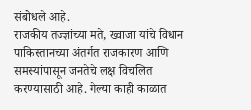संबोधले आहे.
राजकीय तज्ज्ञांच्या मते, ख्वाजा यांचे विधान पाकिस्तानच्या अंतर्गत राजकारण आणि समस्यांपासून जनतेचे लक्ष विचलित करण्यासाठी आहे. गेल्या काही काळात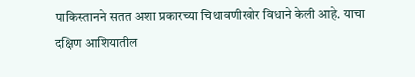पाकिस्तानने सतत अशा प्रकारच्या चिथावणीखोर विधाने केली आहे. याचा दक्षिण आशियातील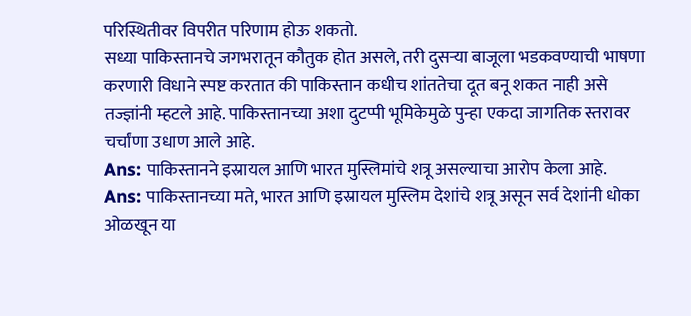परिस्थितीवर विपरीत परिणाम होऊ शकतो.
सध्या पाकिस्तानचे जगभरातून कौतुक होत असले, तरी दुसऱ्या बाजूला भडकवण्याची भाषणा करणारी विधाने स्पष्ट करतात की पाकिस्तान कधीच शांततेचा दूत बनू शकत नाही असे तज्ज्ञांनी म्हटले आहे. पाकिस्तानच्या अशा दुटप्पी भूमिकेमुळे पुन्हा एकदा जागतिक स्तरावर चर्चांणा उधाण आले आहे.
Ans: पाकिस्तानने इस्रायल आणि भारत मुस्लिमांचे शत्रू असल्याचा आरोप केला आहे.
Ans: पाकिस्तानच्या मते, भारत आणि इस्रायल मुस्लिम देशांचे शत्रू असून सर्व देशांनी धोका ओळखून या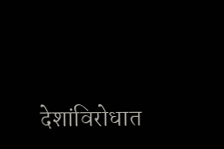देशांविरोधात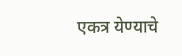एकत्र येण्याचे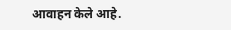आवाहन केले आहे.